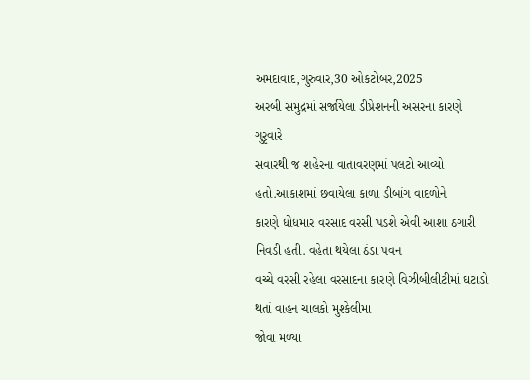અમદાવાદ,ગુરુવાર,30 ઓકટોબર,2025
અરબી સમુદ્રમાં સર્જાયેલા ડીપ્રેશનની અસરના કારણે ગુરૃવારે
સવારથી જ શહેરના વાતાવરણમાં પલટો આવ્યો હતો.આકાશમાં છવાયેલા કાળા ડીબાંગ વાદળોને
કારણે ધોધમાર વરસાદ વરસી પડશે એવી આશા ઠગારી નિવડી હતી. વહેતા થયેલા ઠંડા પવન
વચ્ચે વરસી રહેલા વરસાદના કારણે વિઝીબીલીટીમાં ઘટાડો થતાં વાહન ચાલકો મુશ્કેલીમા
જોવા મળ્યા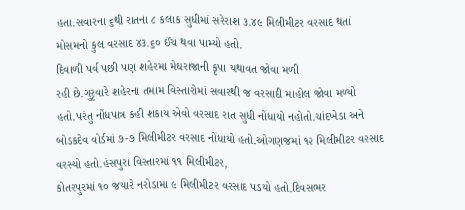હતા.સવારના ૬થી રાતના ૮ કલાક સુધીમાં સરેરાશ ૩.૪૯ મિલીમીટર વરસાદ થતાં
મોસમનો કુલ વરસાદ ૪૩.૬૦ ઈંચ થવા પામ્યો હતો.
દિવાળી પર્વ પછી પણ શહેરમા મેઘરાજાની કૃપા યથાવત જોવા મળી
રહી છે.ગુરૃવારે શહેરના તમામ વિસ્તારોમાં સવારથી જ વરસાદી માહોલ જોવા મળ્યો
હતો.પરંતુ નોંધપાત્ર કહી શકાય એવો વરસાદ રાત સુધી નોંધાયો નહોતો.ચાંદખેડા અને
બોડકદેવ વોર્ડમાં ૭-૭ મિલીમીટર વરસાદ નોંધાયો હતો.ઓગણજમાં ૧૨ મિલીમીટર વરસાદ
વરસ્યો હતો.હંસપુરા વિસ્તારમાં ૧૧ મિલીમીટર,
કોતરપુરમાં ૧૦ જયારે નરોડામા ૯ મિલીમીટર વરસાદ પડયો હતો.દિવસભર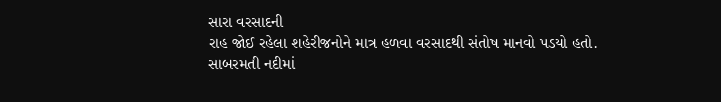સારા વરસાદની
રાહ જોઈ રહેલા શહેરીજનોને માત્ર હળવા વરસાદથી સંતોષ માનવો પડયો હતો.
સાબરમતી નદીમાં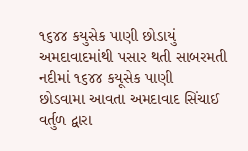૧૬૪૪ કયુસેક પાણી છોડાયું
અમદાવાદમાંથી પસાર થતી સાબરમતી નદીમાં ૧૬૪૪ કયૂસેક પાણી
છોડવામા આવતા અમદાવાદ સિંચાઈ વર્તુળ દ્વારા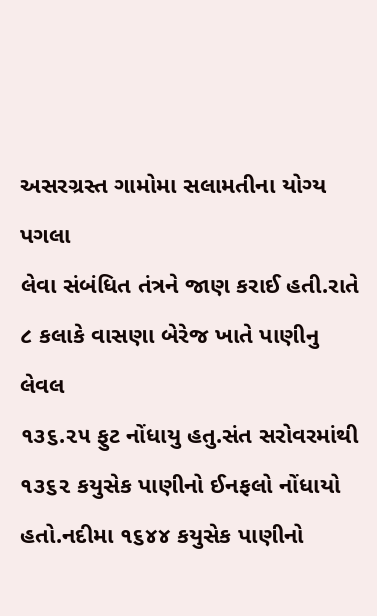અસરગ્રસ્ત ગામોમા સલામતીના યોગ્ય પગલા
લેવા સંબંધિત તંત્રને જાણ કરાઈ હતી.રાતે ૮ કલાકે વાસણા બેરેજ ખાતે પાણીનુ લેવલ
૧૩૬.૨૫ ફુટ નોંધાયુ હતુ.સંત સરોવરમાંથી ૧૩૬૨ કયુસેક પાણીનો ઈનફલો નોંધાયો
હતો.નદીમા ૧૬૪૪ કયુસેક પાણીનો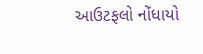આઉટફલો નોંધાયો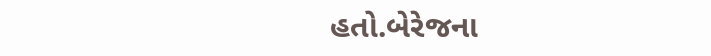હતો.બેરેજના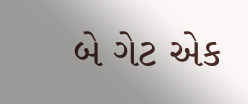બે ગેટ એક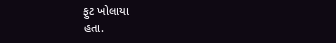ફુટ ખોલાયા
હતા.